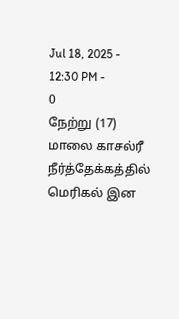Jul 18, 2025 - 12:30 PM -
0
நேற்று (17) மாலை காசல்ரீ நீர்த்தேக்கத்தில் மெரிகல் இன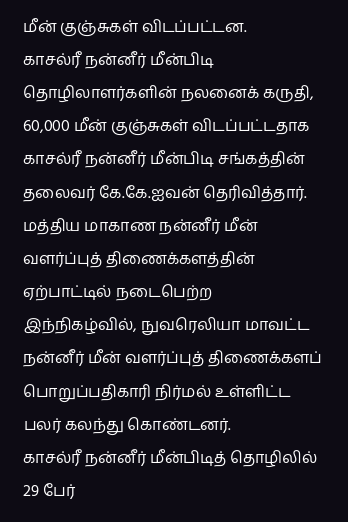மீன் குஞ்சுகள் விடப்பட்டன.
காசல்ரீ நன்னீர் மீன்பிடி தொழிலாளர்களின் நலனைக் கருதி, 60,000 மீன் குஞ்சுகள் விடப்பட்டதாக காசல்ரீ நன்னீர் மீன்பிடி சங்கத்தின் தலைவர் கே.கே.ஐவன் தெரிவித்தார்.
மத்திய மாகாண நன்னீர் மீன் வளர்ப்புத் திணைக்களத்தின் ஏற்பாட்டில் நடைபெற்ற இந்நிகழ்வில், நுவரெலியா மாவட்ட நன்னீர் மீன் வளர்ப்புத் திணைக்களப் பொறுப்பதிகாரி நிர்மல் உள்ளிட்ட பலர் கலந்து கொண்டனர்.
காசல்ரீ நன்னீர் மீன்பிடித் தொழிலில் 29 பேர்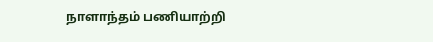நாளாந்தம் பணியாற்றி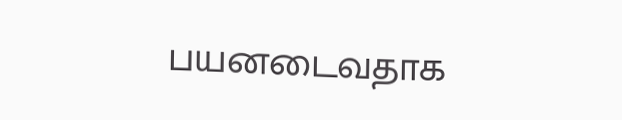பயனடைவதாக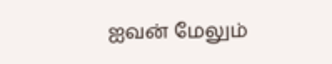ஐவன் மேலும்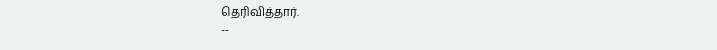தெரிவித்தார்.
--